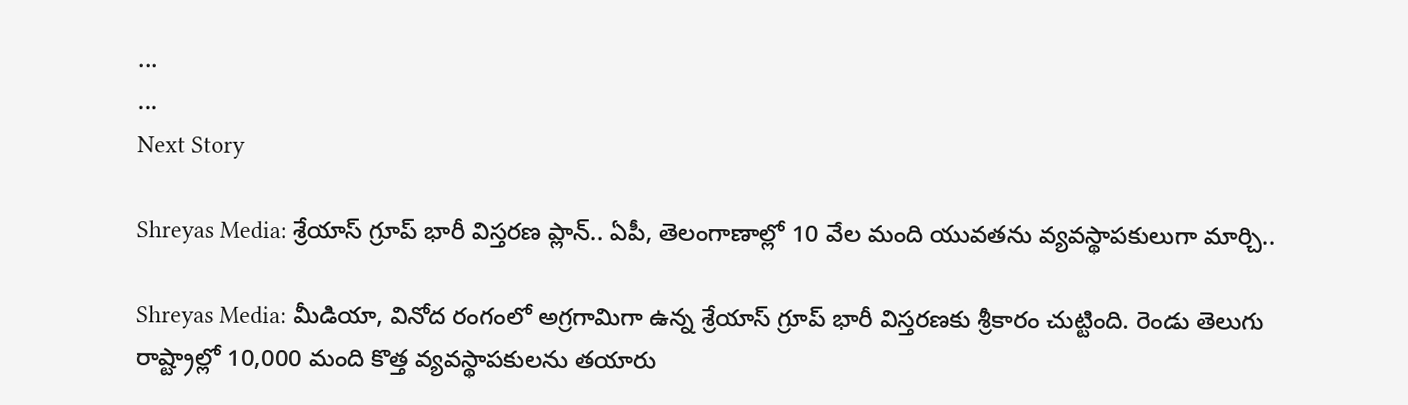...
...
Next Story

Shreyas Media: శ్రేయాస్ గ్రూప్ భారీ విస్తరణ ప్లాన్.. ఏపీ, తెలంగాణాల్లో 10 వేల మంది యువతను వ్యవస్థాపకులుగా మార్చి..

Shreyas Media: మీడియా, వినోద రంగంలో అగ్రగామిగా ఉన్న శ్రేయాస్ గ్రూప్ భారీ విస్తరణకు శ్రీకారం చుట్టింది. రెండు తెలుగు రాష్ట్రాల్లో 10,000 మంది కొత్త వ్యవస్థాపకులను తయారు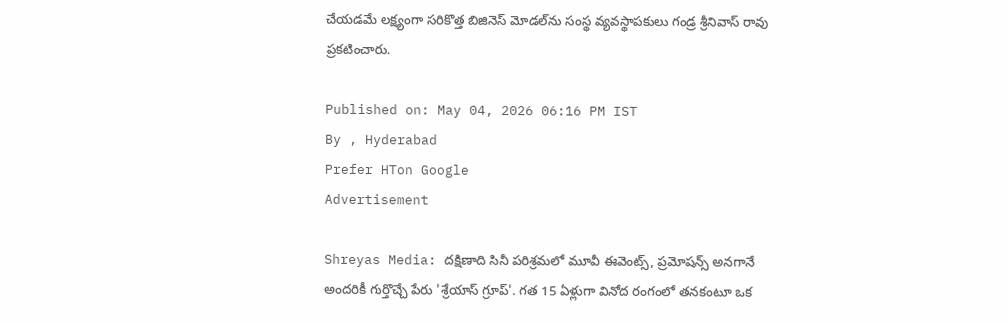చేయడమే లక్ష్యంగా సరికొత్త బిజినెస్ మోడల్‌ను సంస్థ వ్యవస్థాపకులు గండ్ర శ్రీనివాస్ రావు ప్రకటించారు.

Published on: May 04, 2026 06:16 PM IST
By , Hyderabad
Prefer HTon Google
Advertisement

Shreyas Media: దక్షిణాది సినీ పరిశ్రమలో మూవీ ఈవెంట్స్, ప్రమోషన్స్ అనగానే అందరికీ గుర్తొచ్చే పేరు 'శ్రేయాస్ గ్రూప్'. గత 15 ఏళ్లుగా వినోద రంగంలో తనకంటూ ఒక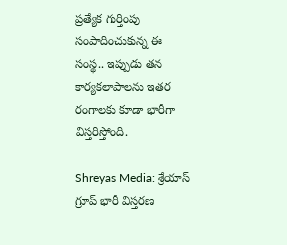ప్రత్యేక గుర్తింపు సంపాదించుకున్న ఈ సంస్థ.. ఇప్పుడు తన కార్యకలాపాలను ఇతర రంగాలకు కూడా భారీగా విస్తరిస్తోంది.

Shreyas Media: శ్రేయాస్ గ్రూప్ భారీ విస్తరణ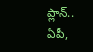ప్లాన్.. ఏపీ,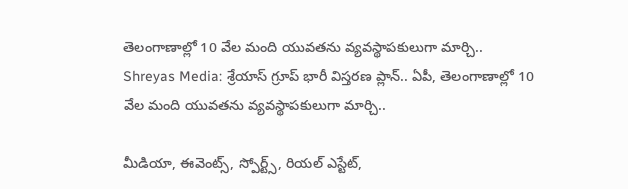తెలంగాణాల్లో 10 వేల మంది యువతను వ్యవస్థాపకులుగా మార్చి..
Shreyas Media: శ్రేయాస్ గ్రూప్ భారీ విస్తరణ ప్లాన్.. ఏపీ, తెలంగాణాల్లో 10 వేల మంది యువతను వ్యవస్థాపకులుగా మార్చి..

మీడియా, ఈవెంట్స్, స్పోర్ట్స్, రియల్ ఎస్టేట్,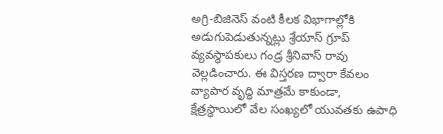అగ్రి-బిజినెస్ వంటి కీలక విభాగాల్లోకి అడుగుపెడుతున్నట్లు శ్రేయాస్ గ్రూప్ వ్యవస్థాపకులు గండ్ర శ్రీనివాస్ రావు వెల్లడించారు. ఈ విస్తరణ ద్వారా కేవలం వ్యాపార వృద్ధి మాత్రమే కాకుండా, క్షేత్రస్థాయిలో వేల సంఖ్యలో యువతకు ఉపాధి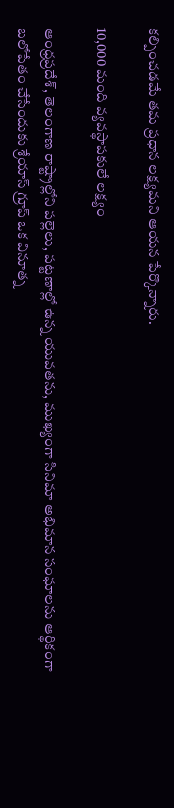కల్పించడమే తమ ప్రధాన లక్ష్యమని ఆయన పేర్కొన్నారు.

10,000 మంది వ్యవస్థాపకులే లక్ష్యం

ఆంధ్రప్రదేశ్, తెలంగాణ రాష్ట్రాల్లోని పల్లెలు, పట్టణాల్లో ఉన్న యువతను, ముఖ్యంగా సినిమా అభిమాన సంఘాలను ఆర్థికంగా బలోపేతం చేసేందుకు శ్రేయాస్ గ్రూప్ ఒక వినూత్న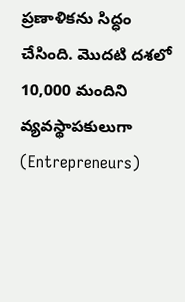ప్రణాళికను సిద్ధం చేసింది. మొదటి దశలో 10,000 మందిని వ్యవస్థాపకులుగా (Entrepreneurs)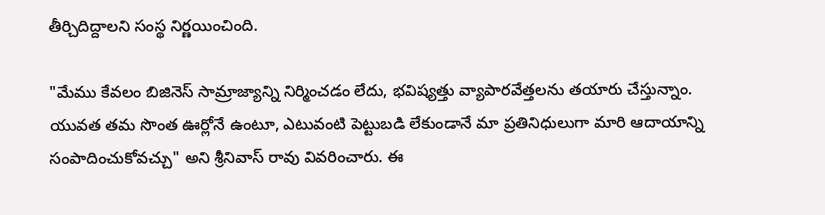తీర్చిదిద్దాలని సంస్థ నిర్ణయించింది.

"మేము కేవలం బిజినెస్ సామ్రాజ్యాన్ని నిర్మించడం లేదు, భవిష్యత్తు వ్యాపారవేత్తలను తయారు చేస్తున్నాం. యువత తమ సొంత ఊర్లోనే ఉంటూ, ఎటువంటి పెట్టుబడి లేకుండానే మా ప్రతినిధులుగా మారి ఆదాయాన్ని సంపాదించుకోవచ్చు" అని శ్రీనివాస్ రావు వివరించారు. ఈ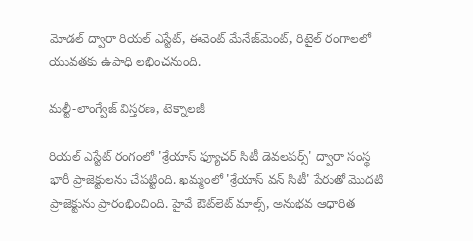మోడల్ ద్వారా రియల్ ఎస్టేట్, ఈవెంట్ మేనేజ్‌మెంట్, రిటైల్ రంగాలలో యువతకు ఉపాధి లభించనుంది.

మల్టీ-లాంగ్వేజ్ విస్తరణ, టెక్నాలజీ

రియల్ ఎస్టేట్ రంగంలో 'శ్రేయాస్ ఫ్యూచర్ సిటీ డెవలపర్స్' ద్వారా సంస్థ భారీ ప్రాజెక్టులను చేపట్టింది. ఖమ్మంలో 'శ్రేయాస్ వన్ సిటీ' పేరుతో మొదటి ప్రాజెక్టును ప్రారంభించింది. హైవే ఔట్‌లెట్ మాల్స్, అనుభవ ఆధారిత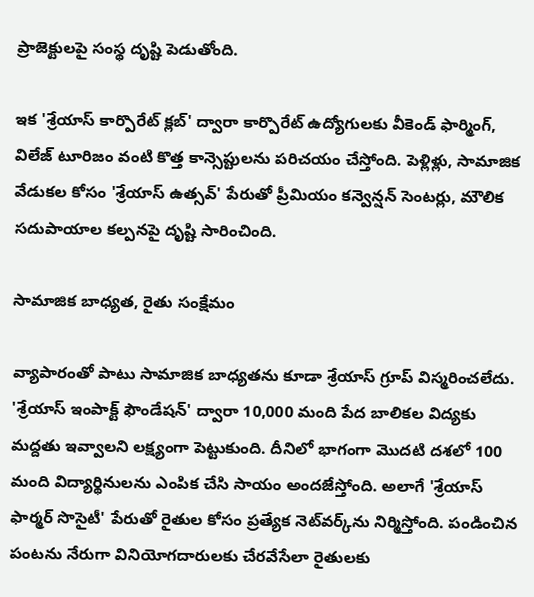ప్రాజెక్టులపై సంస్థ దృష్టి పెడుతోంది.

ఇక 'శ్రేయాస్ కార్పొరేట్ క్లబ్' ద్వారా కార్పొరేట్ ఉద్యోగులకు వీకెండ్ ఫార్మింగ్, విలేజ్ టూరిజం వంటి కొత్త కాన్సెప్టులను పరిచయం చేస్తోంది. పెళ్లిళ్లు, సామాజిక వేడుకల కోసం 'శ్రేయాస్ ఉత్సవ్' పేరుతో ప్రీమియం కన్వెన్షన్ సెంటర్లు, మౌలిక సదుపాయాల కల్పనపై దృష్టి సారించింది.

సామాజిక బాధ్యత, రైతు సంక్షేమం

వ్యాపారంతో పాటు సామాజిక బాధ్యతను కూడా శ్రేయాస్ గ్రూప్ విస్మరించలేదు. 'శ్రేయాస్ ఇంపాక్ట్ ఫౌండేషన్' ద్వారా 10,000 మంది పేద బాలికల విద్యకు మద్దతు ఇవ్వాలని లక్ష్యంగా పెట్టుకుంది. దీనిలో భాగంగా మొదటి దశలో 100 మంది విద్యార్థినులను ఎంపిక చేసి సాయం అందజేస్తోంది. అలాగే 'శ్రేయాస్ ఫార్మర్ సొసైటీ' పేరుతో రైతుల కోసం ప్రత్యేక నెట్‌వర్క్‌ను నిర్మిస్తోంది. పండించిన పంటను నేరుగా వినియోగదారులకు చేరవేసేలా రైతులకు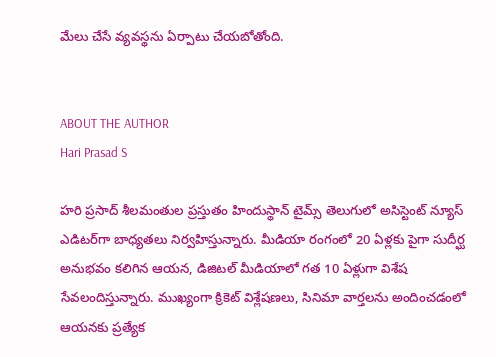మేలు చేసే వ్యవస్థను ఏర్పాటు చేయబోతోంది.


ABOUT THE AUTHOR
Hari Prasad S

హరి ప్రసాద్ శీలమంతుల ప్రస్తుతం హిందుస్థాన్ టైమ్స్ తెలుగులో అసిస్టెంట్ న్యూస్ ఎడిటర్‌గా బాధ్యతలు నిర్వహిస్తున్నారు. మీడియా రంగంలో 20 ఏళ్లకు పైగా సుదీర్ఘ అనుభవం కలిగిన ఆయన, డిజిటల్ మీడియాలో గత 10 ఏళ్లుగా విశేష సేవలందిస్తున్నారు. ముఖ్యంగా క్రికెట్ విశ్లేషణలు, సినిమా వార్తలను అందించడంలో ఆయనకు ప్రత్యేక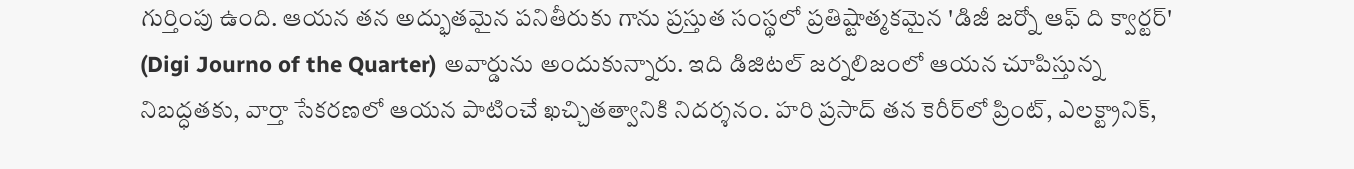గుర్తింపు ఉంది. ఆయన తన అద్భుతమైన పనితీరుకు గాను ప్రస్తుత సంస్థలో ప్రతిష్టాత్మకమైన 'డిజీ జర్నో ఆఫ్ ది క్వార్టర్' (Digi Journo of the Quarter) అవార్డును అందుకున్నారు. ఇది డిజిటల్ జర్నలిజంలో ఆయన చూపిస్తున్న నిబద్ధతకు, వార్తా సేకరణలో ఆయన పాటించే ఖచ్చితత్వానికి నిదర్శనం. హరి ప్రసాద్ తన కెరీర్‌లో ప్రింట్, ఎలక్ట్రానిక్,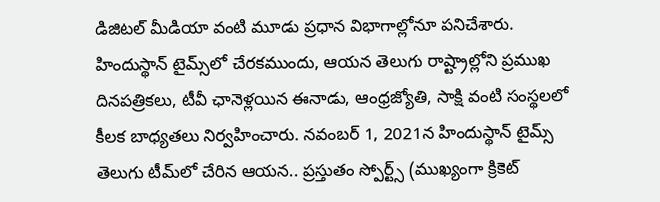డిజిటల్ మీడియా వంటి మూడు ప్రధాన విభాగాల్లోనూ పనిచేశారు. హిందుస్థాన్ టైమ్స్‌లో చేరకముందు, ఆయన తెలుగు రాష్ట్రాల్లోని ప్రముఖ దినపత్రికలు, టీవీ ఛానెళ్లయిన ఈనాడు, ఆంధ్రజ్యోతి, సాక్షి వంటి సంస్థలలో కీలక బాధ్యతలు నిర్వహించారు. నవంబర్ 1, 2021న హిందుస్థాన్ టైమ్స్ తెలుగు టీమ్‌లో చేరిన ఆయన.. ప్రస్తుతం స్పోర్ట్స్ (ముఖ్యంగా క్రికెట్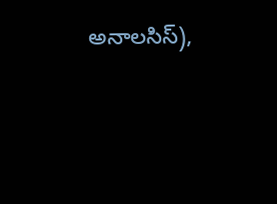అనాలసిస్),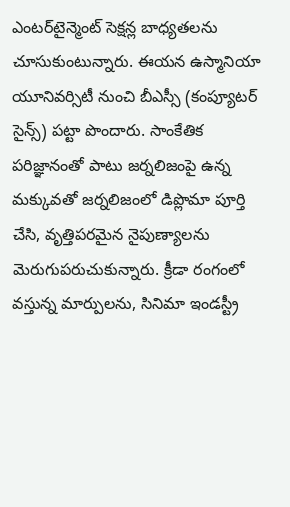ఎంటర్‌టైన్మెంట్ సెక్షన్ల బాధ్యతలను చూసుకుంటున్నారు. ఈయన ఉస్మానియా యూనివర్సిటీ నుంచి బీఎస్సీ (కంప్యూటర్ సైన్స్) పట్టా పొందారు. సాంకేతిక పరిజ్ఞానంతో పాటు జర్నలిజంపై ఉన్న మక్కువతో జర్నలిజంలో డిప్లొమా పూర్తి చేసి, వృత్తిపరమైన నైపుణ్యాలను మెరుగుపరుచుకున్నారు. క్రీడా రంగంలో వస్తున్న మార్పులను, సినిమా ఇండస్ట్రీ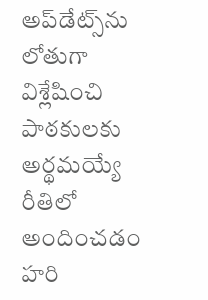అప్‌డేట్స్‌ను లోతుగా విశ్లేషించి పాఠకులకు అర్థమయ్యే రీతిలో అందించడం హరి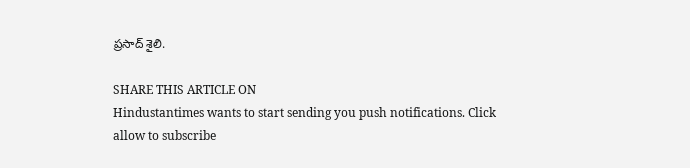ప్రసాద్ శైలి.

SHARE THIS ARTICLE ON
Hindustantimes wants to start sending you push notifications. Click allow to subscribe